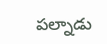పల్నాడు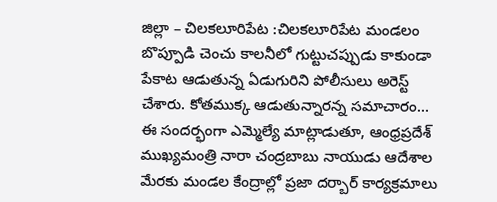జిల్లా – చిలకలూరిపేట :చిలకలూరిపేట మండలం బొప్పూడి చెంచు కాలనీలో గుట్టుచప్పుడు కాకుండా పేకాట ఆడుతున్న ఏడుగురిని పోలీసులు అరెస్ట్ చేశారు. కోతముక్క ఆడుతున్నారన్న సమాచారం…
ఈ సందర్భంగా ఎమ్మెల్యే మాట్లాడుతూ, ఆంధ్రప్రదేశ్ ముఖ్యమంత్రి నారా చంద్రబాబు నాయుడు ఆదేశాల మేరకు మండల కేంద్రాల్లో ప్రజా దర్బార్ కార్యక్రమాలు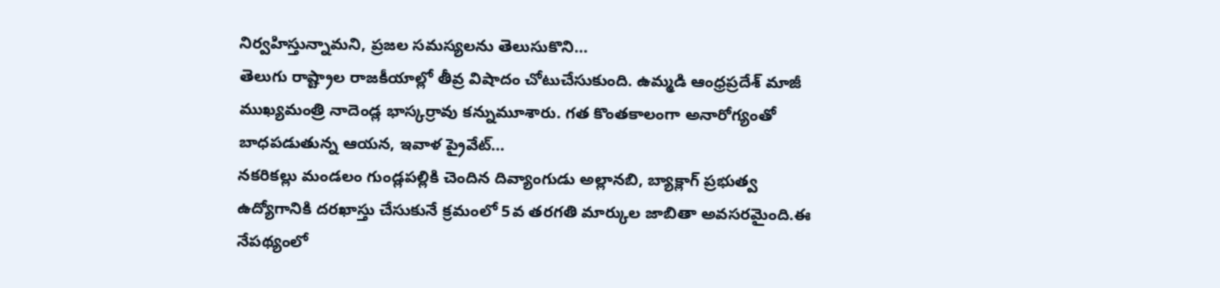నిర్వహిస్తున్నామని, ప్రజల సమస్యలను తెలుసుకొని…
తెలుగు రాష్ట్రాల రాజకీయాల్లో తీవ్ర విషాదం చోటుచేసుకుంది. ఉమ్మడి ఆంధ్రప్రదేశ్ మాజీ ముఖ్యమంత్రి నాదెండ్ల భాస్కర్రావు కన్నుమూశారు. గత కొంతకాలంగా అనారోగ్యంతో బాధపడుతున్న ఆయన, ఇవాళ ప్రైవేట్…
నకరికల్లు మండలం గుండ్లపల్లికి చెందిన దివ్యాంగుడు అల్లానబి, బ్యాక్లాగ్ ప్రభుత్వ ఉద్యోగానికి దరఖాస్తు చేసుకునే క్రమంలో 5వ తరగతి మార్కుల జాబితా అవసరమైంది.ఈ నేపథ్యంలో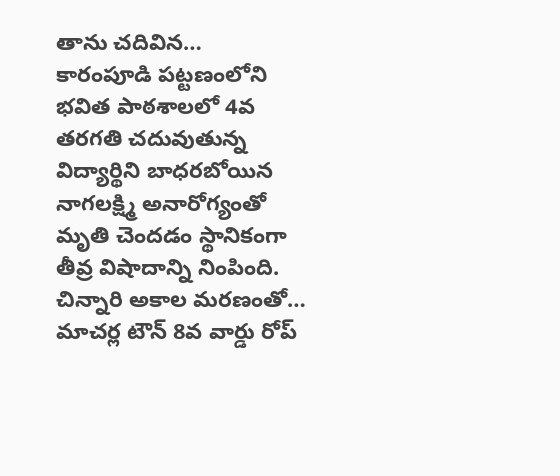తాను చదివిన…
కారంపూడి పట్టణంలోని భవిత పాఠశాలలో 4వ తరగతి చదువుతున్న విద్యార్థిని బాధరబోయిన నాగలక్ష్మి అనారోగ్యంతో మృతి చెందడం స్థానికంగా తీవ్ర విషాదాన్ని నింపింది. చిన్నారి అకాల మరణంతో…
మాచర్ల టౌన్ 8వ వార్డు రోప్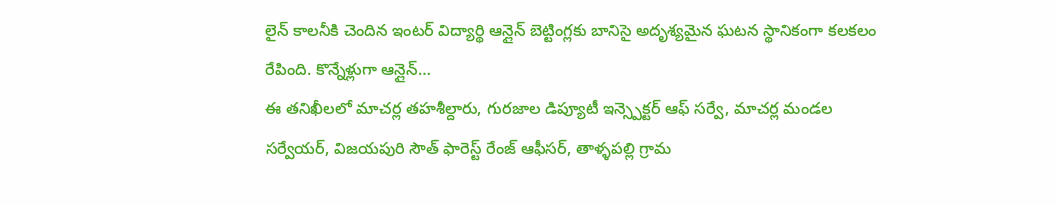లైన్ కాలనీకి చెందిన ఇంటర్ విద్యార్థి ఆన్లైన్ బెట్టింగ్లకు బానిసై అదృశ్యమైన ఘటన స్థానికంగా కలకలం రేపింది. కొన్నేళ్లుగా ఆన్లైన్…
ఈ తనిఖీలలో మాచర్ల తహశీల్దారు, గురజాల డిప్యూటీ ఇన్స్పెక్టర్ ఆఫ్ సర్వే, మాచర్ల మండల సర్వేయర్, విజయపురి సౌత్ ఫారెస్ట్ రేంజ్ ఆఫీసర్, తాళ్ళపల్లి గ్రామ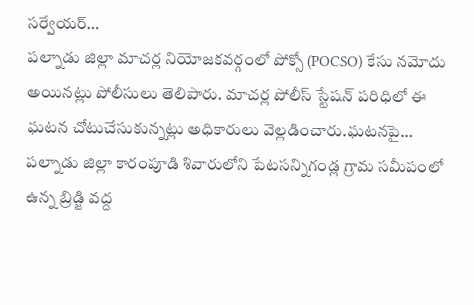సర్వేయర్…
పల్నాడు జిల్లా మాచర్ల నియోజకవర్గంలో పోక్సో (POCSO) కేసు నమోదు అయినట్లు పోలీసులు తెలిపారు. మాచర్ల పోలీస్ స్టేషన్ పరిధిలో ఈ ఘటన చోటుచేసుకున్నట్లు అధికారులు వెల్లడించారు.ఘటనపై…
పల్నాడు జిల్లా కారంపూడి శివారులోని పేటసన్నిగండ్ల గ్రామ సమీపంలో ఉన్న బ్రిడ్జి వద్ద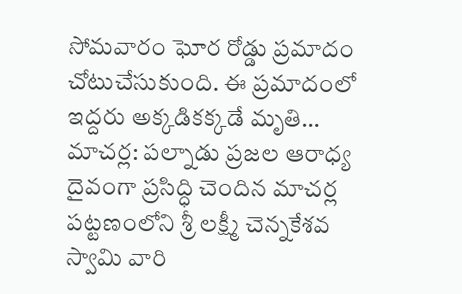సోమవారం ఘోర రోడ్డు ప్రమాదం చోటుచేసుకుంది. ఈ ప్రమాదంలో ఇద్దరు అక్కడికక్కడే మృతి…
మాచర్ల: పల్నాడు ప్రజల ఆరాధ్య దైవంగా ప్రసిద్ధి చెందిన మాచర్ల పట్టణంలోని శ్రీ లక్ష్మీ చెన్నకేశవ స్వామి వారి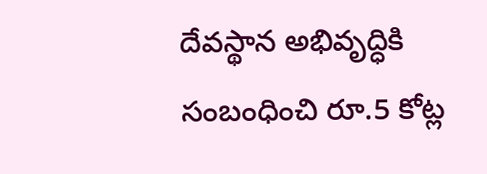దేవస్థాన అభివృద్ధికి సంబంధించి రూ.5 కోట్ల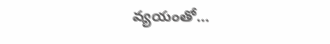వ్యయంతో…